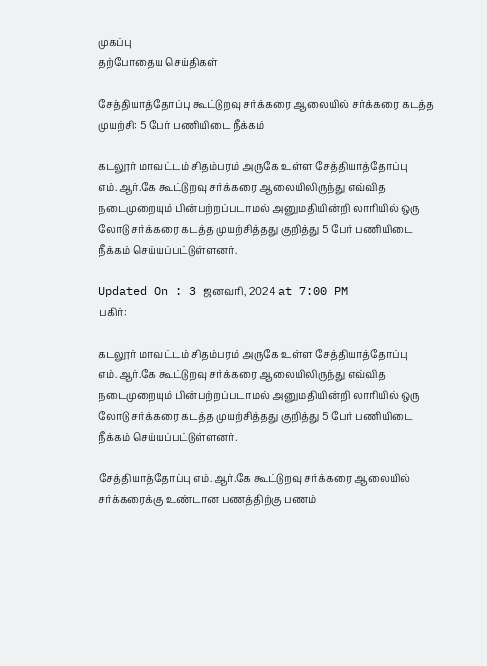முகப்பு
தற்போதைய செய்திகள்

சேத்தியாத்தோப்பு கூட்டுறவு சர்க்கரை ஆலையில் சர்க்கரை கடத்த முயற்சி: 5 பேர் பணியிடை நீக்கம்

கடலூர் மாவட்டம் சிதம்பரம் அருகே உள்ள சேத்தியாத்தோப்பு எம்.ஆர்.கே கூட்டுறவு சர்க்கரை ஆலையிலிருந்து எவ்வித நடைமுறையும் பின்பற்றப்படாமல் அனுமதியின்றி லாரியில் ஒரு லோடு சர்க்கரை கடத்த முயற்சித்தது குறித்து 5 பேர் பணியிடை நீக்கம் செய்யப்பட்டுள்ளனர்.

Updated On : 3 ஜனவரி, 2024 at 7:00 PM
பகிர்:

கடலூர் மாவட்டம் சிதம்பரம் அருகே உள்ள சேத்தியாத்தோப்பு எம்.ஆர்.கே கூட்டுறவு சர்க்கரை ஆலையிலிருந்து எவ்வித நடைமுறையும் பின்பற்றப்படாமல் அனுமதியின்றி லாரியில் ஒரு லோடு சர்க்கரை கடத்த முயற்சித்தது குறித்து 5 பேர் பணியிடை நீக்கம் செய்யப்பட்டுள்ளனர்.

சேத்தியாத்தோப்பு எம்.ஆர்.கே கூட்டுறவு சர்க்கரை ஆலையில் சர்க்கரைக்கு உண்டான பணத்திற்கு பணம்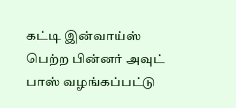கட்டி இன்வாய்ஸ் பெற்ற பின்னர் அவுட் பாஸ் வழங்கப்பட்டு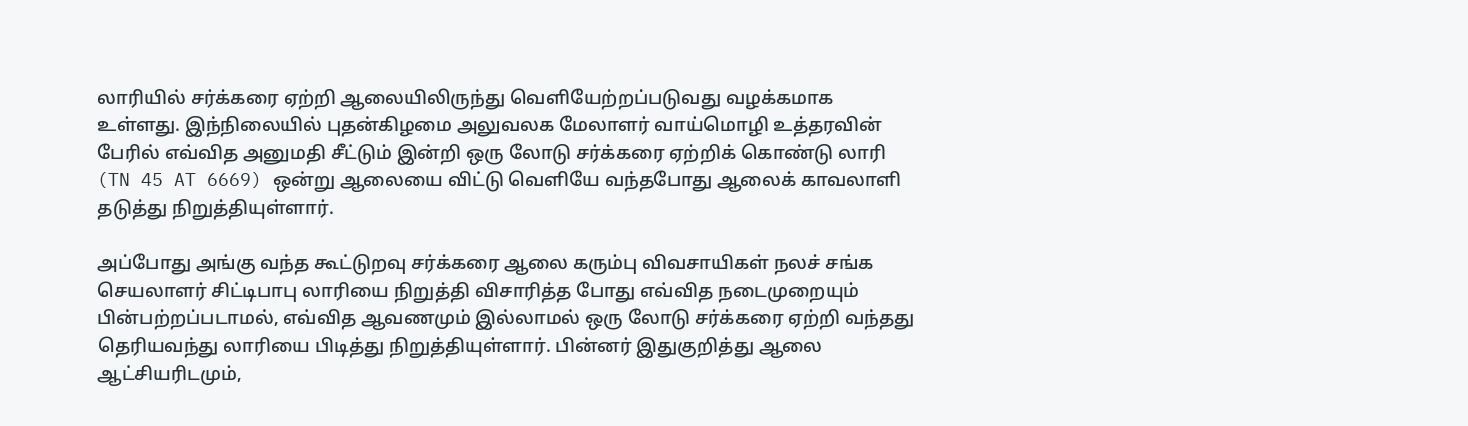லாரியில் சர்க்கரை ஏற்றி ஆலையிலிருந்து வெளியேற்றப்படுவது வழக்கமாக உள்ளது. இந்நிலையில் புதன்கிழமை அலுவலக மேலாளர் வாய்மொழி உத்தரவின் பேரில் எவ்வித அனுமதி சீட்டும் இன்றி ஒரு லோடு சர்க்கரை ஏற்றிக் கொண்டு லாரி (TN 45 AT 6669) ஒன்று ஆலையை விட்டு வெளியே வந்தபோது ஆலைக் காவலாளி தடுத்து நிறுத்தியுள்ளார்.

அப்போது அங்கு வந்த கூட்டுறவு சர்க்கரை ஆலை கரும்பு விவசாயிகள் நலச் சங்க செயலாளர் சிட்டிபாபு லாரியை நிறுத்தி விசாரித்த போது எவ்வித நடைமுறையும் பின்பற்றப்படாமல், எவ்வித ஆவணமும் இல்லாமல் ஒரு லோடு சர்க்கரை ஏற்றி வந்தது தெரியவந்து லாரியை பிடித்து நிறுத்தியுள்ளார். பின்னர் இதுகுறித்து ஆலை ஆட்சியரிடமும்,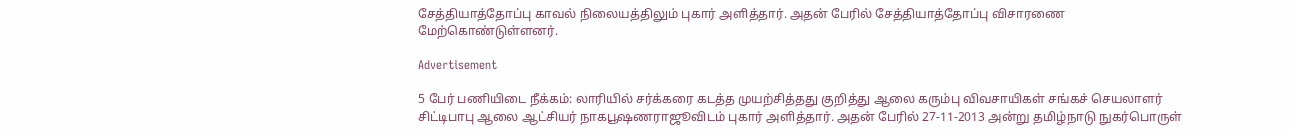சேத்தியாத்தோப்பு காவல் நிலையத்திலும் புகார் அளித்தார். அதன் பேரில் சேத்தியாத்தோப்பு விசாரணை மேற்கொண்டுள்ளனர்.

Advertisement

5 பேர் பணியிடை நீக்கம்: லாரியில் சர்க்கரை கடத்த முயற்சித்தது குறித்து ஆலை கரும்பு விவசாயிகள் சங்கச் செயலாளர் சிட்டிபாபு ஆலை ஆட்சியர் நாகபூஷணராஜூவிடம் புகார் அளித்தார். அதன் பேரில் 27-11-2013 அன்று தமிழ்நாடு நுகர்பொருள்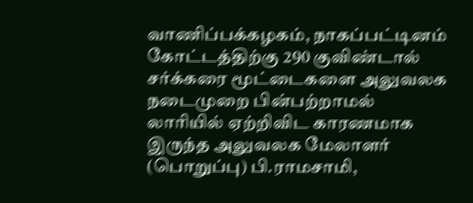வாணிப்பக்கழகம், நாகப்பட்டினம் கோட்டத்திற்கு 290 குவிண்டால் சர்க்கரை மூட்டைகளை அலுவலக நடைமுறை பின்பற்றாமல் லாரியில் ஏற்றிவிட காரணமாக இருந்த அலுவலக மேலாளர் (பொறுப்பு) பி.ராமசாமி,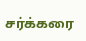சர்க்கரை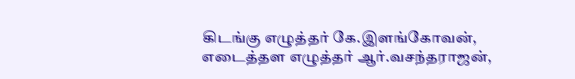கிடங்கு எழுத்தர் கே.இளங்கோவன், எடைத்தள எழுத்தர் ஆர்.வசந்தராஜன்,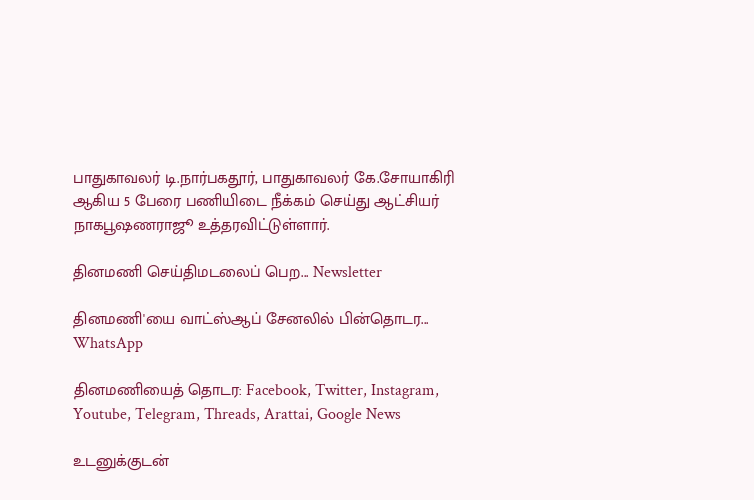பாதுகாவலர் டி.நார்பகதூர், பாதுகாவலர் கே.சோயாகிரி ஆகிய 5 பேரை பணியிடை நீக்கம் செய்து ஆட்சியர் நாகபூஷணராஜூ உத்தரவிட்டுள்ளார்.

தினமணி செய்திமடலைப் பெற... Newsletter

தினமணி'யை வாட்ஸ்ஆப் சேனலில் பின்தொடர... WhatsApp

தினமணியைத் தொடர: Facebook, Twitter, Instagram, Youtube, Telegram, Threads, Arattai, Google News

உடனுக்குடன்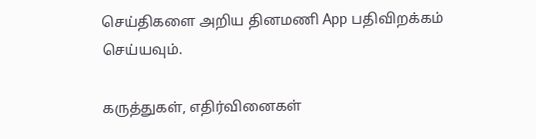செய்திகளை அறிய தினமணி App பதிவிறக்கம் செய்யவும்.

கருத்துகள், எதிர்வினைகள்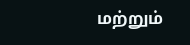மற்றும்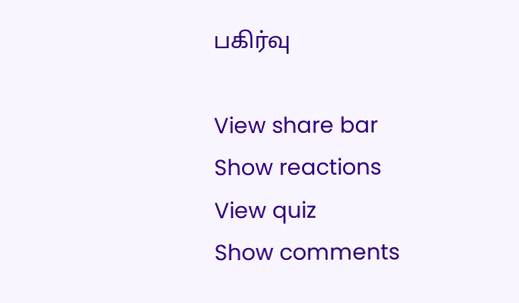பகிர்வு

View share bar
Show reactions
View quiz
Show comments